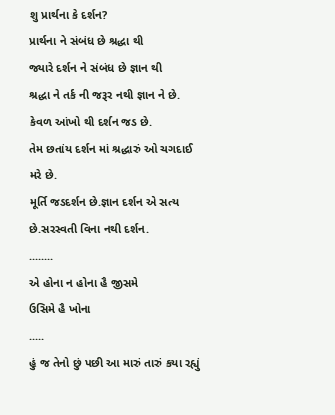શુ પ્રાર્થના કે દર્શન?
પ્રાર્થના ને સંબંધ છે શ્રદ્ધા થી
જ્યારે દર્શન ને સંબંધ છે જ્ઞાન થી
શ્રદ્ધા ને તર્ક ની જરૂર નથી જ્ઞાન ને છે.
કેવળ આંખો થી દર્શન જડ છે.
તેમ છતાંય દર્શન માં શ્રદ્ધારું ઓ ચગદાઈ મરે છે.
મૂર્તિ જડદર્શન છે.જ્ઞાન દર્શન એ સત્ય છે.સરસ્વતી વિના નથી દર્શન.
........
એ હોના ન હોના હૈ જીસમે
ઉસિમે હૈ ખોના
.....
હું જ તેનો છું પછી આ મારું તારું કયા રહ્યું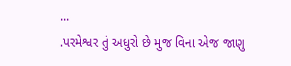...
.પરમેશ્વર તું અધુરો છે મુજ વિના એજ જાણુ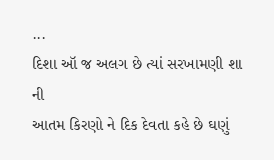...
દિશા ઑ જ અલગ છે ત્યાં સરખામણી શા ની
આતમ કિરણો ને દિક દેવતા કહે છે ઘણું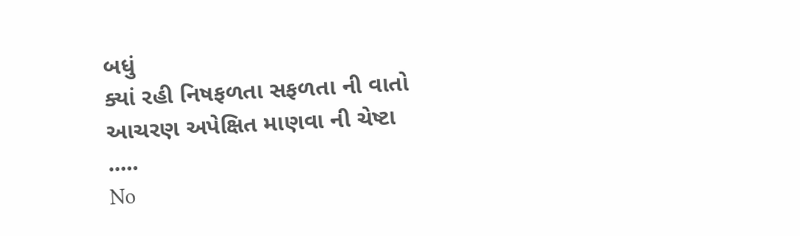બધું
ક્યાં રહી નિષફળતા સફળતા ની વાતો
આચરણ અપેક્ષિત માણવા ની ચેષ્ટા
.....
No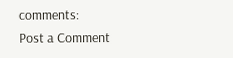comments:
Post a Comment